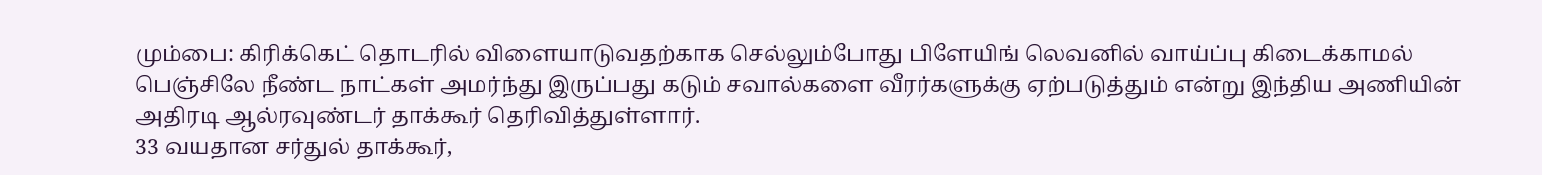மும்பை: கிரிக்கெட் தொடரில் விளையாடுவதற்காக செல்லும்போது பிளேயிங் லெவனில் வாய்ப்பு கிடைக்காமல் பெஞ்சிலே நீண்ட நாட்கள் அமர்ந்து இருப்பது கடும் சவால்களை வீரர்களுக்கு ஏற்படுத்தும் என்று இந்திய அணியின் அதிரடி ஆல்ரவுண்டர் தாக்கூர் தெரிவித்துள்ளார்.
33 வயதான சர்துல் தாக்கூர்,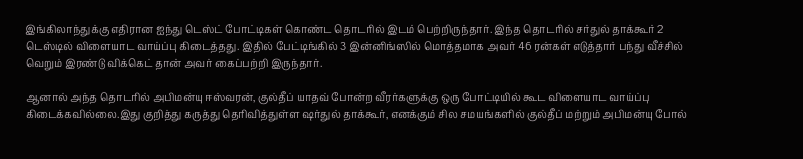இங்கிலாந்துக்கு எதிரான ஐந்து டெஸ்ட் போட்டிகள் கொண்ட தொடரில் இடம் பெற்றிருந்தார். இந்த தொடரில் சர்துல் தாக்கூர் 2 டெஸ்டில் விளையாட வாய்ப்பு கிடைத்தது. இதில் பேட்டிங்கில் 3 இன்னிங்ஸில் மொத்தமாக அவர் 46 ரன்கள் எடுத்தார் பந்து வீச்சில் வெறும் இரண்டு விக்கெட் தான் அவர் கைப்பற்றி இருந்தார்.

ஆனால் அந்த தொடரில் அபிமன்யு ஈஸ்வரன், குல்தீப் யாதவ் போன்ற வீரர்களுக்கு ஒரு போட்டியில் கூட விளையாட வாய்ப்பு கிடைக்கவில்லை.இது குறித்து கருத்து தெரிவித்துள்ள ஷர்துல் தாக்கூர், எனக்கும் சில சமயங்களில் குல்தீப் மற்றும் அபிமன்யு போல்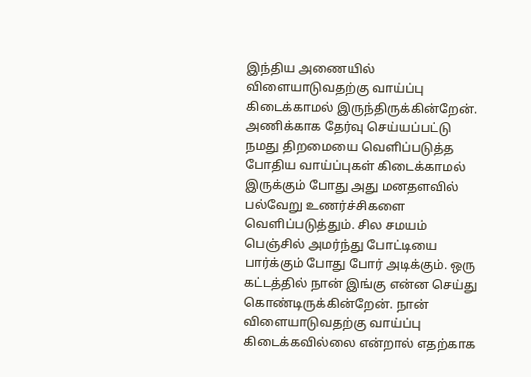இந்திய அணையில் விளையாடுவதற்கு வாய்ப்பு கிடைக்காமல் இருந்திருக்கின்றேன்.
அணிக்காக தேர்வு செய்யப்பட்டு நமது திறமையை வெளிப்படுத்த போதிய வாய்ப்புகள் கிடைக்காமல் இருக்கும் போது அது மனதளவில் பல்வேறு உணர்ச்சிகளை வெளிப்படுத்தும். சில சமயம் பெஞ்சில் அமர்ந்து போட்டியை பார்க்கும் போது போர் அடிக்கும். ஒரு கட்டத்தில் நான் இங்கு என்ன செய்து கொண்டிருக்கின்றேன். நான் விளையாடுவதற்கு வாய்ப்பு கிடைக்கவில்லை என்றால் எதற்காக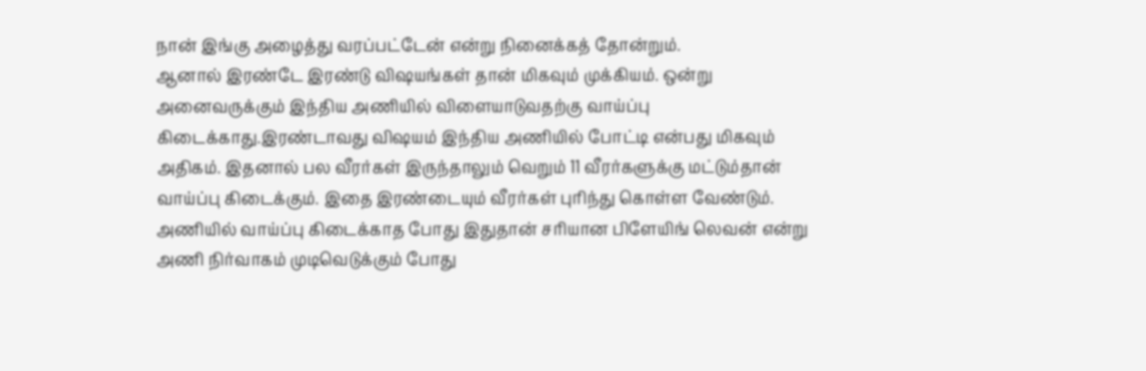நான் இங்கு அழைத்து வரப்பட்டேன் என்று நினைக்கத் தோன்றும்.
ஆனால் இரண்டே இரண்டு விஷயங்கள் தான் மிகவும் முக்கியம். ஒன்று அனைவருக்கும் இந்திய அணியில் விளையாடுவதற்கு வாய்ப்பு கிடைக்காது.இரண்டாவது விஷயம் இந்திய அணியில் போட்டி என்பது மிகவும் அதிகம். இதனால் பல வீரர்கள் இருந்தாலும் வெறும் 11 வீரர்களுக்கு மட்டும்தான் வாய்ப்பு கிடைக்கும். இதை இரண்டையும் வீரர்கள் புரிந்து கொள்ள வேண்டும்.
அணியில் வாய்ப்பு கிடைக்காத போது இதுதான் சரியான பிளேயிங் லெவன் என்று அணி நிர்வாகம் முடிவெடுக்கும் போது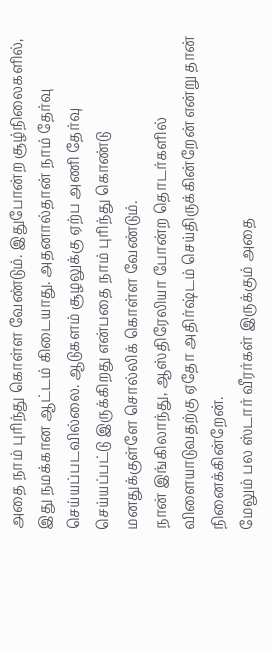அதை நாம் புரிந்து கொள்ள வேண்டும். இதுபோன்ற சூழ்நிலைகளில், இது நமக்கான ஆட்டம் கிடையாது. அதனால்தான் நாம் தேர்வு செய்யப்படவில்லை. ஆடுகளம் சூழலுக்கு ஏற்ப அணி தேர்வு செய்யப்பட்டு இருக்கிறது என்பதை நாம் புரிந்து கொண்டு மனதுக்குள்ளே சொல்லிக் கொள்ள வேண்டும்.
நான் இங்கிலாந்து, ஆஸ்திரேலியா போன்ற தொடர்களில் விளையாடுவதற்கு ஏதோ அதிர்ஷ்டம் செய்திருக்கின்றேன் என்று தான் நினைக்கின்றேன்.
மேலும் பல ஸ்டார் வீரர்கள் இருக்கும் அதை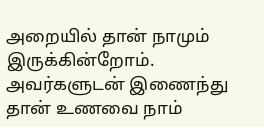அறையில் தான் நாமும் இருக்கின்றோம். அவர்களுடன் இணைந்து தான் உணவை நாம்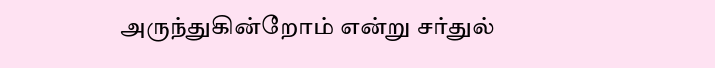அருந்துகின்றோம் என்று சர்துல்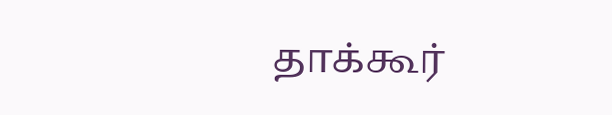தாக்கூர்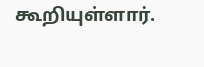கூறியுள்ளார்.